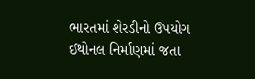ભારતમાં શેરડીનો ઉપયોગ ઈથોનલ નિર્માણમાં જતા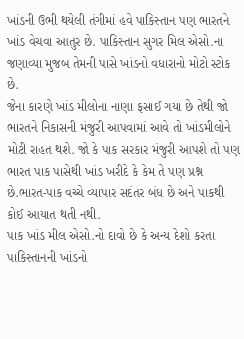ખાંડની ઉભી થયેલી તંગીમાં હવે પાકિસ્તાન પણ ભારતને ખાંડ વેચવા આતુર છે. પાકિસ્તાન સુગર મિલ એસો.ના જણાવ્યા મુજબ તેમની પાસે ખાંડનો વધારાનો મોટો સ્ટોક છે.
જેના કારણે ખાંડ મીલોના નાણા ફસાઈ ગયા છે તેથી જો ભારતને નિકાસની મંજુરી આપવામાં આવે તો ખાંડમીલોને મોટી રાહત થશે. જો કે પાક સરકાર મંજુરી આપશે તો પણ ભારત પાક પાસેથી ખાંડ ખરીદે કે કેમ તે પણ પ્રશ્ન છે.ભારત-પાક વચ્ચે વ્યાપાર સદંતર બંધ છે અને પાકથી કોઈ આયાત થતી નથી.
પાક ખાંડ મીલ એસો.નો દાવો છે કે અન્ય દેશો કરતા પાકિસ્તાનની ખાંડનો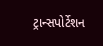ટ્રાન્સપોર્ટેશન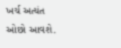ખર્ચ અત્યંત ઓછો આવશે.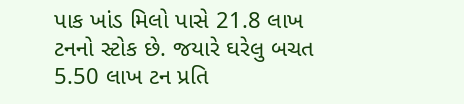પાક ખાંડ મિલો પાસે 21.8 લાખ ટનનો સ્ટોક છે. જયારે ઘરેલુ બચત 5.50 લાખ ટન પ્રતિ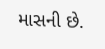માસની છે.